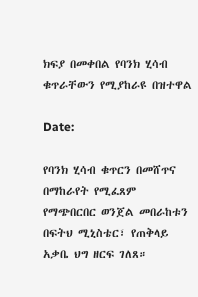ክፍያ በመቀበል የባንክ ሂሳብ ቁጥራቸውን የሚያከራዩ በዝተዋል

Date:

የባንክ ሂሳብ ቁጥርን በመሸጥና በማከራየት የሚፈጸም የማጭበርበር ወንጀል መበራከቱን በፍትህ ሚኒስቴር፣ የጠቅላይ አቃቤ ህግ ዘርፍ ገለጸ።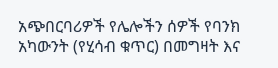አጭበርባሪዎች የሌሎችን ሰዎች የባንክ አካውንት (የሂሳብ ቁጥር) በመግዛት እና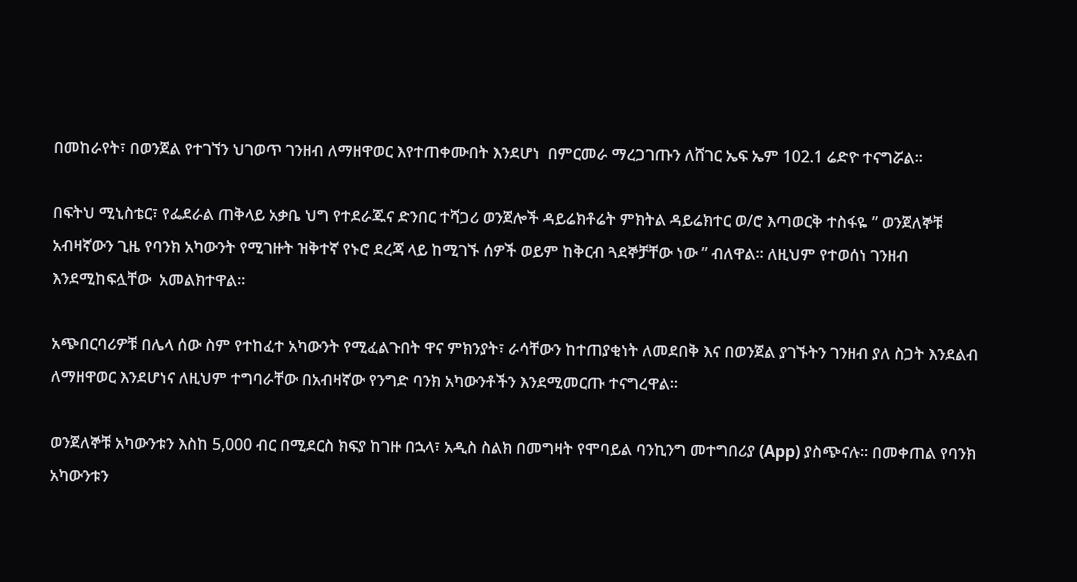በመከራየት፣ በወንጀል የተገኘን ህገወጥ ገንዘብ ለማዘዋወር እየተጠቀሙበት እንደሆነ  በምርመራ ማረጋገጡን ለሸገር ኤፍ ኤም 102.1 ሬድዮ ተናግሯል።

በፍትህ ሚኒስቴር፣ የፌደራል ጠቅላይ አቃቤ ህግ የተደራጁና ድንበር ተሻጋሪ ወንጀሎች ዳይሬክቶሬት ምክትል ዳይሬክተር ወ/ሮ እጣወርቅ ተስፋዬ ” ወንጀለኞቹ አብዛኛውን ጊዜ የባንክ አካውንት የሚገዙት ዝቅተኛ የኑሮ ደረጃ ላይ ከሚገኙ ሰዎች ወይም ከቅርብ ጓደኞቻቸው ነው ” ብለዋል። ለዚህም የተወሰነ ገንዘብ እንደሚከፍሏቸው  አመልክተዋል።

አጭበርባሪዎቹ በሌላ ሰው ስም የተከፈተ አካውንት የሚፈልጉበት ዋና ምክንያት፣ ራሳቸውን ከተጠያቂነት ለመደበቅ እና በወንጀል ያገኙትን ገንዘብ ያለ ስጋት እንደልብ ለማዘዋወር እንደሆነና ለዚህም ተግባራቸው በአብዛኛው የንግድ ባንክ አካውንቶችን እንደሚመርጡ ተናግረዋል።

ወንጀለኞቹ አካውንቱን እስከ 5,000 ብር በሚደርስ ክፍያ ከገዙ በኋላ፣ አዲስ ስልክ በመግዛት የሞባይል ባንኪንግ መተግበሪያ (App) ያስጭናሉ። በመቀጠል የባንክ አካውንቱን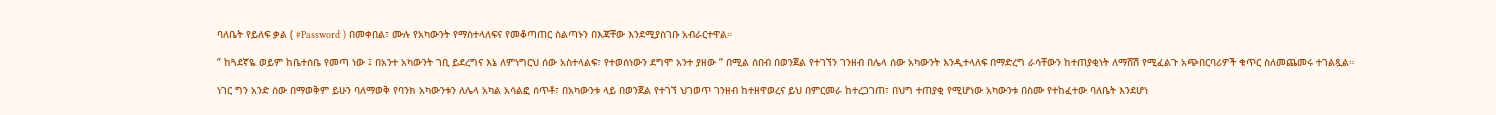ባለቤት የይለፍ ቃል ( #Password ) በመቀበል፣ ሙሉ የአካውንት የማስተላለፍና የመቆጣጠር ስልጣኑን በእጃቸው እንደሚያስገቡ አብራርተዋል።

” ከጓደኛዬ ወይም ከቤተሰቤ የመጣ ነው ፤ በአንተ አካውንት ገቢ ይደረግና እኔ ለምነግርህ ሰው አስተላልፍ፣ የተወሰነውን ደግሞ አንተ ያዘው ” በሚል ሰበብ በወንጀል የተገኘን ገንዘብ በሌላ ሰው አካውንት እንዲተላለፍ በማድረግ ራሳቸውን ከተጠያቂነት ለማሸሽ የሚፈልጉ አጭበርባሪዎች ቁጥር ስለመጨመሩ ተገልጿል።

ነገር ግን አንድ ሰው በማወቅም ይሁን ባለማወቅ የባንክ አካውንቱን ለሌላ አካል አሳልፎ ሰጥቶ፣ በአካውንቱ ላይ በወንጀል የተገኘ ህገወጥ ገንዘብ ከተዘዋወረና ይህ በምርመራ ከተረጋገጠ፣ በህግ ተጠያቂ የሚሆነው አካውንቱ በስሙ የተከፈተው ባለቤት እንደሆነ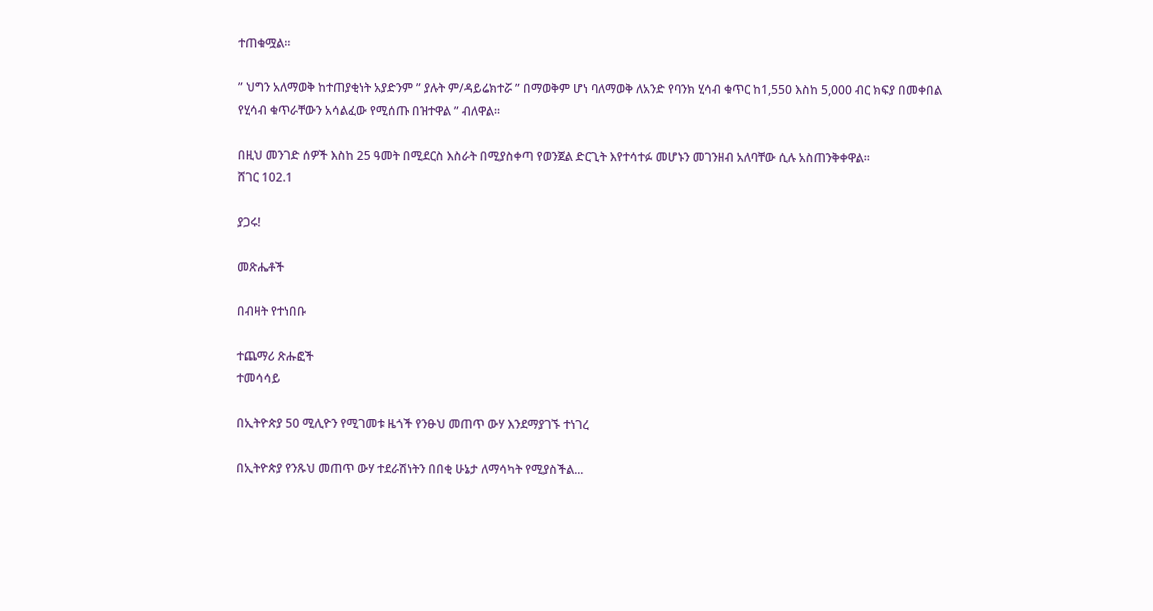ተጠቁሟል።

” ህግን አለማወቅ ከተጠያቂነት አያድንም ” ያሉት ም/ዳይሬክተሯ ” በማወቅም ሆነ ባለማወቅ ለአንድ የባንክ ሂሳብ ቁጥር ከ1,550 እስከ 5,000 ብር ክፍያ በመቀበል የሂሳብ ቁጥራቸውን አሳልፈው የሚሰጡ በዝተዋል ” ብለዋል።

በዚህ መንገድ ሰዎች እስከ 25 ዓመት በሚደርስ እስራት በሚያስቀጣ የወንጀል ድርጊት እየተሳተፉ መሆኑን መገንዘብ አለባቸው ሲሉ አስጠንቅቀዋል።
ሸገር 102.1

ያጋሩ!

መጽሔቶች

በብዛት የተነበቡ

ተጨማሪ ጽሑፎች
ተመሳሳይ

በኢትዮጵያ 50 ሚሊዮን የሚገመቱ ዜጎች የንፁህ መጠጥ ውሃ እንደማያገኙ ተነገረ

በኢትዮጵያ የንጹህ መጠጥ ውሃ ተደራሽነትን በበቂ ሁኔታ ለማሳካት የሚያስችል...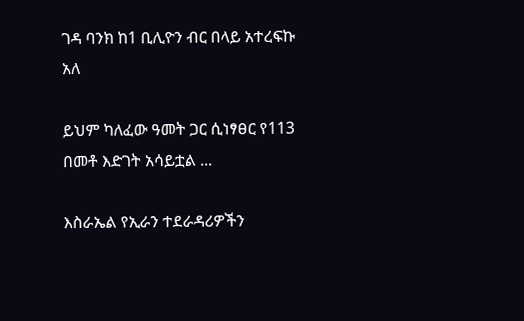ገዳ ባንክ ከ1 ቢሊዮን ብር በላይ አተረፍኩ አለ

ይህም ካለፈው ዓመት ጋር ሲነፃፀር የ113 በመቶ እድገት አሳይቷል ...

እስራኤል የኢራን ተደራዳሪዎችን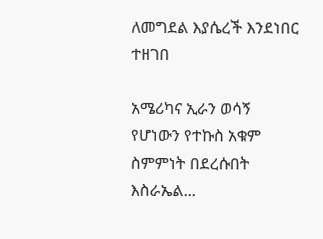ለመግደል እያሴረች እንደነበር ተዘገበ

አሜሪካና ኢራን ወሳኝ የሆነውን የተኩስ አቁም ስምምነት በደረሱበት እስራኤል...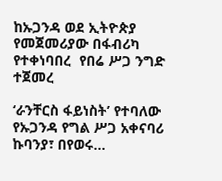ከኡጋንዳ ወደ ኢትዮጵያ የመጀመሪያው በፋብሪካ የተቀነባበረ  የበሬ ሥጋ ንግድ ተጀመረ

‘ራንቸርስ ፋይነስት’ የተባለው የኡጋንዳ የግል ሥጋ አቀናባሪ ኩባንያ፣ በየወሩ...